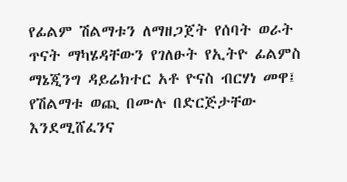የፊልም ሽልማቱን ለማዘጋጀት የሰባት ወራት ጥናት ማካሄዳቸውን የገለፁት የኢትዮ ፊልምስ ማኔጂንግ ዳይሬክተር አቶ ዮናስ ብርሃነ መዋ፤ የሽልማቱ ወጪ በሙሉ በድርጅታቸው እንደሚሸፈንና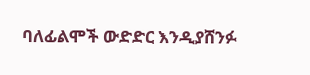ባለፊልሞች ውድድር እንዲያሸንፉ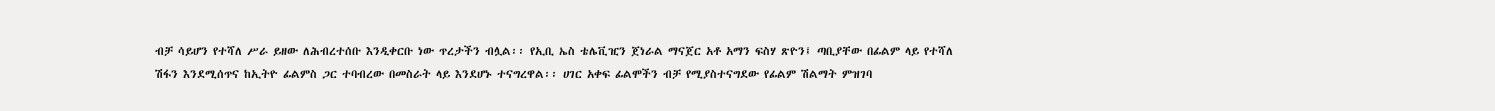ብቻ ሳይሆን የተሻለ ሥራ ይዘው ለሕብረተሰቡ እንዲቀርቡ ነው ጥረታችን ብሏል፡፡ የኢቢ ኤስ ቴሌቪዢን ጀነራል ማናጀር አቶ አማን ፍስሃ ጽዮን፤ ጣቢያቸው በፊልም ላይ የተሻለ ሽፋን እንደሚሰጥና ከኢትዮ ፊልምስ ጋር ተባብረው በመስራት ላይ እንደሆኑ ተናግረዋል፡፡ ሀገር አቀፍ ፊልሞችን ብቻ የሚያስተናግደው የፊልም ሽልማት ምዝገባ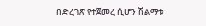በድረገጽ የተጀመረ ሲሆን ሽልማቱ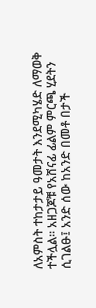ለአምስት ተከታታይ ዓመታት እንደሚካሄድ ለማወቅ ተችሏል፡፡ አዘጋጆቹ የአሸናፊ ፊልም ምርጫ ሂደትን ሲገልፁ፤ አንድ ሰው ከአንድ በመቶ በታች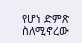የሆነ ድምጽ ስለሚኖረው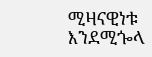ሚዛናዊነቱ እንደሚጐላ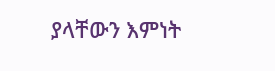ያላቸውን እምነት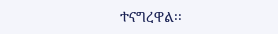ተናግረዋል፡፡